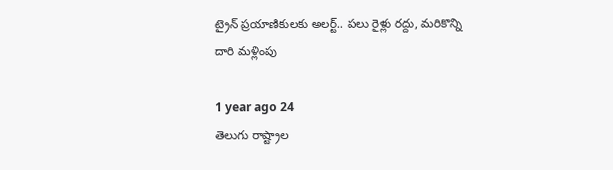ట్రైన్ ప్రయాణికులకు అలర్ట్.. పలు రైళ్లు రద్దు, మరికొన్ని దారి మళ్లింపు

1 year ago 24
తెలుగు రాష్ట్రాల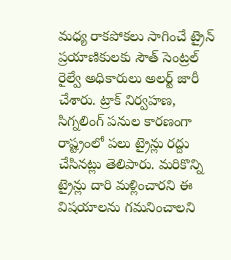మధ్య రాకపోకలు సాగించే ట్రైన్ ప్రయాణికులకు సౌత్ సెంట్రల్ రైల్వే అధికారులు అలర్ట్ జారీ చేశారు. ట్రాక్ నిర్వహణ, సిగ్నలింగ్ పనుల కారణంగా రాష్ట్రంలో పలు ట్రైన్లు రద్దు చేసినట్లు తెలిపారు. మరికొన్ని ట్రైన్లు దారి మళ్లించారని ఈ విషయాలను గమనించాలని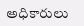అధికారులు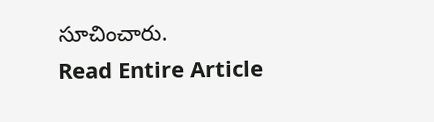సూచించారు.
Read Entire Article